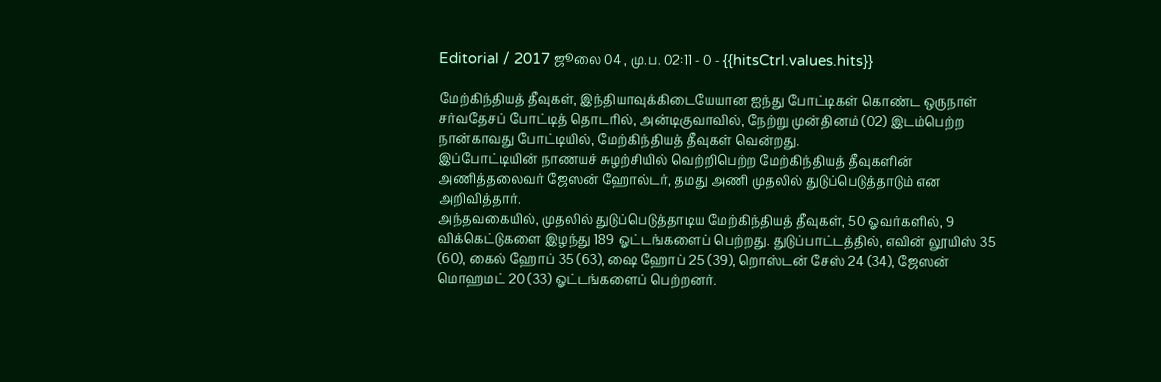Editorial / 2017 ஜூலை 04 , மு.ப. 02:11 - 0 - {{hitsCtrl.values.hits}}

மேற்கிந்தியத் தீவுகள், இந்தியாவுக்கிடையேயான ஐந்து போட்டிகள் கொண்ட ஒருநாள் சர்வதேசப் போட்டித் தொடரில், அன்டிகுவாவில், நேற்று முன்தினம் (02) இடம்பெற்ற நான்காவது போட்டியில், மேற்கிந்தியத் தீவுகள் வென்றது.
இப்போட்டியின் நாணயச் சுழற்சியில் வெற்றிபெற்ற மேற்கிந்தியத் தீவுகளின் அணித்தலைவர் ஜேஸன் ஹோல்டர், தமது அணி முதலில் துடுப்பெடுத்தாடும் என அறிவித்தார்.
அந்தவகையில், முதலில் துடுப்பெடுத்தாடிய மேற்கிந்தியத் தீவுகள், 50 ஓவர்களில், 9 விக்கெட்டுகளை இழந்து 189 ஓட்டங்களைப் பெற்றது. துடுப்பாட்டத்தில், எவின் லூயிஸ் 35 (60), கைல் ஹோப் 35 (63), ஷை ஹோப் 25 (39), றொஸ்டன் சேஸ் 24 (34), ஜேஸன் மொஹமட் 20 (33) ஓட்டங்களைப் பெற்றனர்.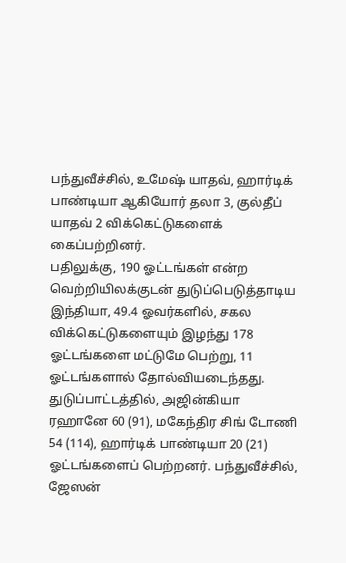பந்துவீச்சில், உமேஷ் யாதவ், ஹார்டிக் பாண்டியா ஆகியோர் தலா 3, குல்தீப் யாதவ் 2 விக்கெட்டுகளைக் கைப்பற்றினர்.
பதிலுக்கு, 190 ஓட்டங்கள் என்ற வெற்றியிலக்குடன் துடுப்பெடுத்தாடிய இந்தியா, 49.4 ஓவர்களில், சகல விக்கெட்டுகளையும் இழந்து 178 ஓட்டங்களை மட்டுமே பெற்று, 11 ஓட்டங்களால் தோல்வியடைந்தது. துடுப்பாட்டத்தில், அஜின்கியா ரஹானே 60 (91), மகேந்திர சிங் டோணி 54 (114), ஹார்டிக் பாண்டியா 20 (21) ஓட்டங்களைப் பெற்றனர். பந்துவீச்சில், ஜேஸன்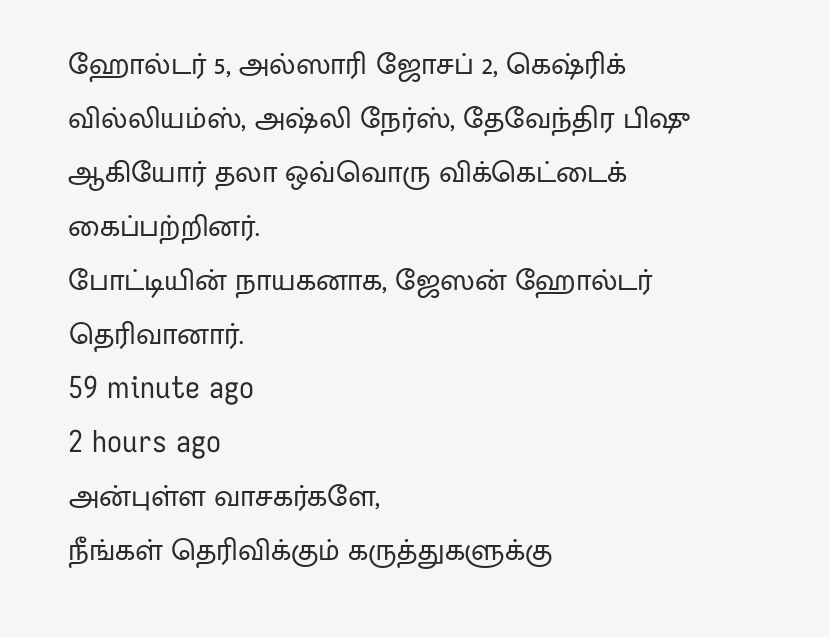ஹோல்டர் 5, அல்ஸாரி ஜோசப் 2, கெஷ்ரிக் வில்லியம்ஸ், அஷ்லி நேர்ஸ், தேவேந்திர பிஷு ஆகியோர் தலா ஒவ்வொரு விக்கெட்டைக் கைப்பற்றினர்.
போட்டியின் நாயகனாக, ஜேஸன் ஹோல்டர் தெரிவானார்.
59 minute ago
2 hours ago
அன்புள்ள வாசகர்களே,
நீங்கள் தெரிவிக்கும் கருத்துகளுக்கு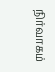நிர்வாகம்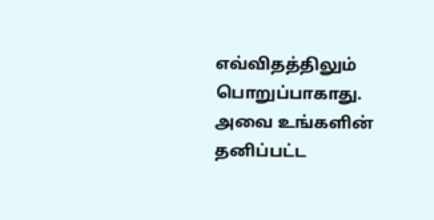எவ்விதத்திலும் பொறுப்பாகாது. அவை உங்களின் தனிப்பட்ட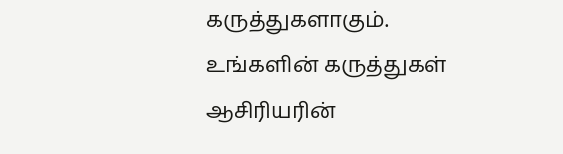கருத்துகளாகும். உங்களின் கருத்துகள் ஆசிரியரின்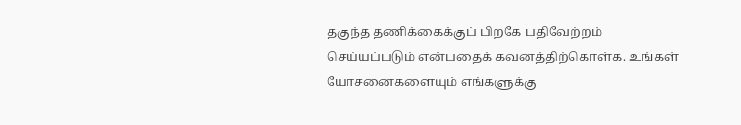தகுந்த தணிக்கைக்குப் பிறகே பதிவேற்றம் செய்யப்படும் என்பதைக் கவனத்திற்கொள்க. உங்கள் யோசனைகளையும் எங்களுக்கு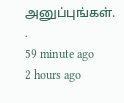அனுப்புங்கள். .
59 minute ago
2 hours ago